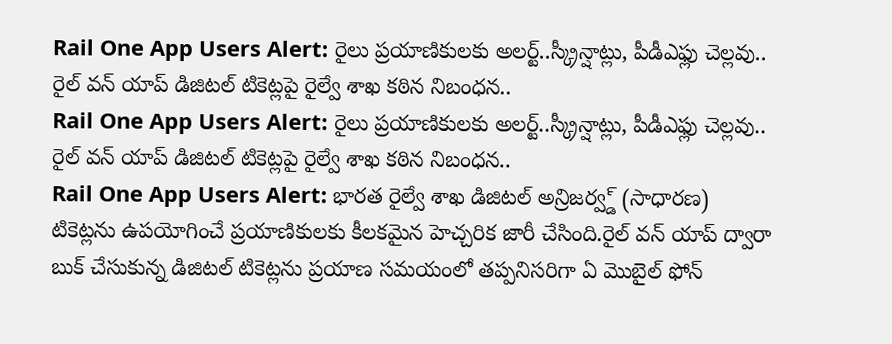Rail One App Users Alert: రైలు ప్రయాణికులకు అలర్ట్..స్క్రీన్షాట్లు, పీడీఎఫ్లు చెల్లవు.. రైల్ వన్ యాప్ డిజిటల్ టికెట్లపై రైల్వే శాఖ కఠిన నిబంధన..
Rail One App Users Alert: రైలు ప్రయాణికులకు అలర్ట్..స్క్రీన్షాట్లు, పీడీఎఫ్లు చెల్లవు.. రైల్ వన్ యాప్ డిజిటల్ టికెట్లపై రైల్వే శాఖ కఠిన నిబంధన..
Rail One App Users Alert: భారత రైల్వే శాఖ డిజిటల్ అన్రిజర్వ్డ్ (సాధారణ) టికెట్లను ఉపయోగించే ప్రయాణికులకు కీలకమైన హెచ్చరిక జారీ చేసింది.రైల్ వన్ యాప్ ద్వారా బుక్ చేసుకున్న డిజిటల్ టికెట్లను ప్రయాణ సమయంలో తప్పనిసరిగా ఏ మొబైల్ ఫోన్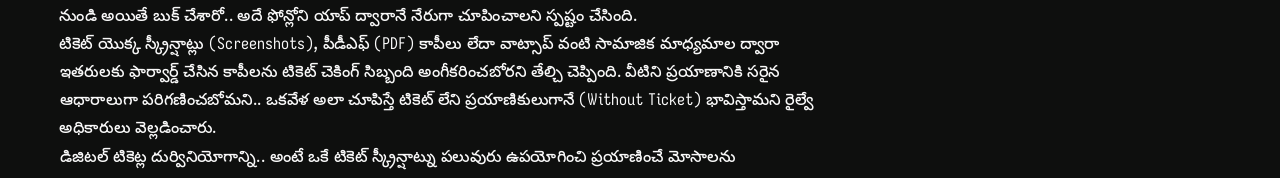నుండి అయితే బుక్ చేశారో.. అదే ఫోన్లోని యాప్ ద్వారానే నేరుగా చూపించాలని స్పష్టం చేసింది.
టికెట్ యొక్క స్క్రీన్షాట్లు (Screenshots), పీడీఎఫ్ (PDF) కాపీలు లేదా వాట్సాప్ వంటి సామాజిక మాధ్యమాల ద్వారా ఇతరులకు ఫార్వార్డ్ చేసిన కాపీలను టికెట్ చెకింగ్ సిబ్బంది అంగీకరించబోరని తేల్చి చెప్పింది. వీటిని ప్రయాణానికి సరైన ఆధారాలుగా పరిగణించబోమని.. ఒకవేళ అలా చూపిస్తే టికెట్ లేని ప్రయాణికులుగానే (Without Ticket) భావిస్తామని రైల్వే అధికారులు వెల్లడించారు.
డిజిటల్ టికెట్ల దుర్వినియోగాన్ని.. అంటే ఒకే టికెట్ స్క్రీన్షాట్ను పలువురు ఉపయోగించి ప్రయాణించే మోసాలను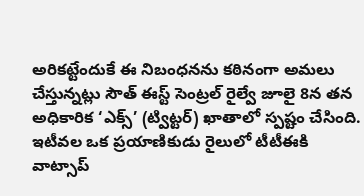అరికట్టేందుకే ఈ నిబంధనను కఠినంగా అమలు చేస్తున్నట్లు సౌత్ ఈస్ట్ సెంట్రల్ రైల్వే జూలై 8న తన అధికారిక ‘ఎక్స్’ (ట్విట్టర్) ఖాతాలో స్పష్టం చేసింది. ఇటీవల ఒక ప్రయాణికుడు రైలులో టీటీఈకి వాట్సాప్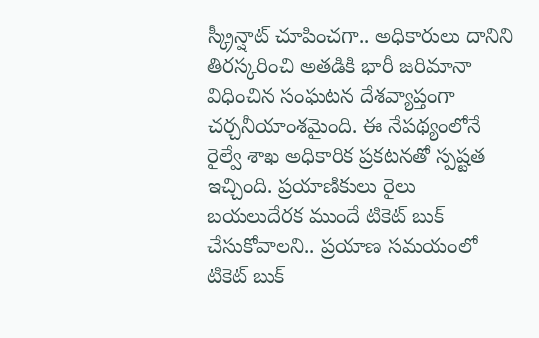స్క్రీన్షాట్ చూపించగా.. అధికారులు దానిని తిరస్కరించి అతడికి భారీ జరిమానా విధించిన సంఘటన దేశవ్యాప్తంగా చర్చనీయాంశమైంది. ఈ నేపథ్యంలోనే రైల్వే శాఖ అధికారిక ప్రకటనతో స్పష్టత ఇచ్చింది. ప్రయాణికులు రైలు బయలుదేరక ముందే టికెట్ బుక్ చేసుకోవాలని.. ప్రయాణ సమయంలో టికెట్ బుక్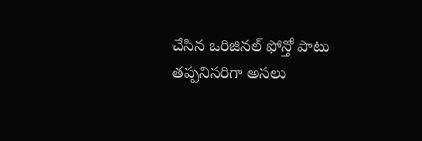చేసిన ఒరిజినల్ ఫోన్తో పాటు తప్పనిసరిగా అసలు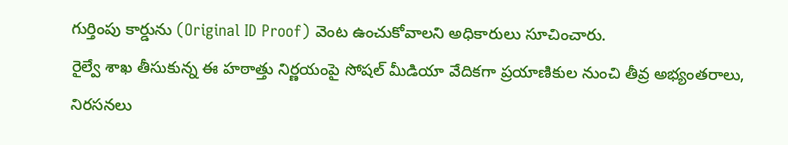గుర్తింపు కార్డును (Original ID Proof) వెంట ఉంచుకోవాలని అధికారులు సూచించారు.
రైల్వే శాఖ తీసుకున్న ఈ హఠాత్తు నిర్ణయంపై సోషల్ మీడియా వేదికగా ప్రయాణికుల నుంచి తీవ్ర అభ్యంతరాలు, నిరసనలు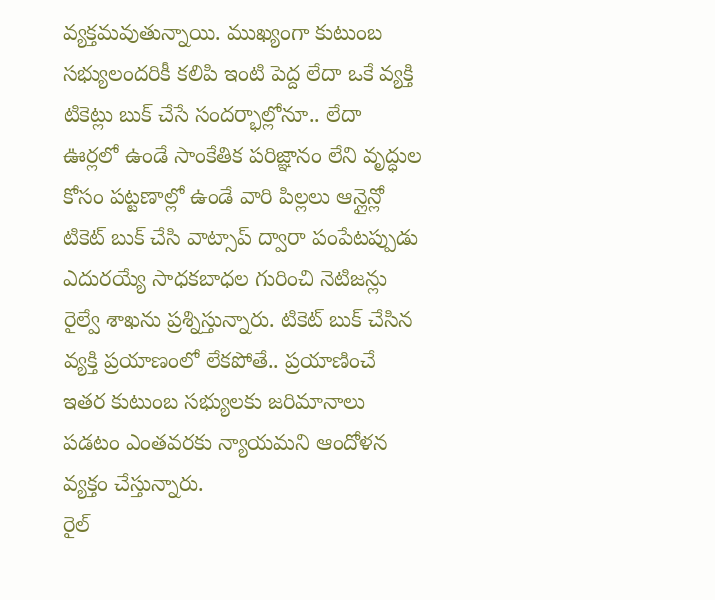వ్యక్తమవుతున్నాయి. ముఖ్యంగా కుటుంబ సభ్యులందరికీ కలిపి ఇంటి పెద్ద లేదా ఒకే వ్యక్తి టికెట్లు బుక్ చేసే సందర్భాల్లోనూ.. లేదా ఊర్లలో ఉండే సాంకేతిక పరిజ్ఞానం లేని వృద్ధుల కోసం పట్టణాల్లో ఉండే వారి పిల్లలు ఆన్లైన్లో టికెట్ బుక్ చేసి వాట్సాప్ ద్వారా పంపేటప్పుడు ఎదురయ్యే సాధకబాధల గురించి నెటిజన్లు రైల్వే శాఖను ప్రశ్నిస్తున్నారు. టికెట్ బుక్ చేసిన వ్యక్తి ప్రయాణంలో లేకపోతే.. ప్రయాణించే ఇతర కుటుంబ సభ్యులకు జరిమానాలు పడటం ఎంతవరకు న్యాయమని ఆందోళన వ్యక్తం చేస్తున్నారు.
రైల్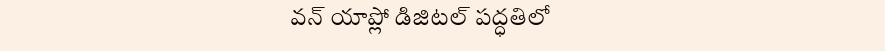వన్ యాప్లో డిజిటల్ పద్ధతిలో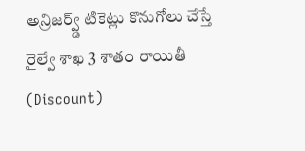అన్రిజర్వ్డ్ టికెట్లు కొనుగోలు చేస్తే రైల్వే శాఖ 3 శాతం రాయితీ (Discount)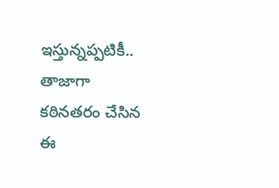ఇస్తున్నప్పటికీ.. తాజాగా కఠినతరం చేసిన ఈ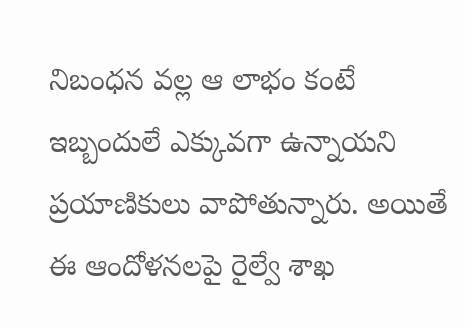నిబంధన వల్ల ఆ లాభం కంటే ఇబ్బందులే ఎక్కువగా ఉన్నాయని ప్రయాణికులు వాపోతున్నారు. అయితే ఈ ఆందోళనలపై రైల్వే శాఖ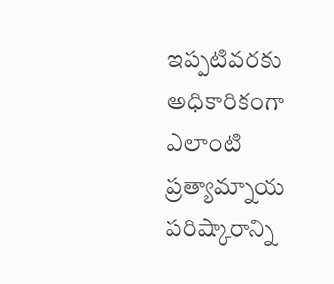ఇప్పటివరకు అధికారికంగా ఎలాంటి ప్రత్యామ్నాయ పరిష్కారాన్ని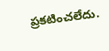ప్రకటించలేదు.